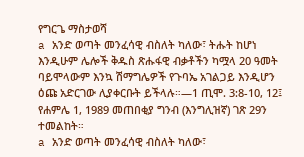የግርጌ ማስታወሻ
a አንድ ወጣት መንፈሳዊ ብስለት ካለው፣ ትሑት ከሆነ እንዲሁም ሌሎች ቅዱስ ጽሑፋዊ ብቃቶችን ካሟላ 20 ዓመት ባይሞላውም እንኳ ሽማግሌዎች የጉባኤ አገልጋይ እንዲሆን ዕጩ አድርገው ሊያቀርቡት ይችላሉ።—1 ጢሞ. 3:8-10, 12፤ የሐምሌ 1, 1989 መጠበቂያ ግንብ (እንግሊዝኛ) ገጽ 29ን ተመልከት።
a አንድ ወጣት መንፈሳዊ ብስለት ካለው፣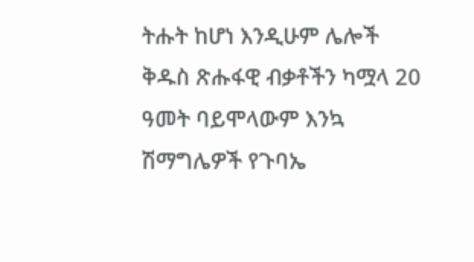ትሑት ከሆነ እንዲሁም ሌሎች ቅዱስ ጽሑፋዊ ብቃቶችን ካሟላ 20 ዓመት ባይሞላውም እንኳ ሽማግሌዎች የጉባኤ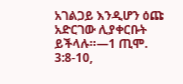አገልጋይ እንዲሆን ዕጩ አድርገው ሊያቀርቡት ይችላሉ።—1 ጢሞ. 3:8-10,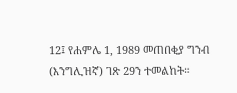12፤ የሐምሌ 1, 1989 መጠበቂያ ግንብ (እንግሊዝኛ) ገጽ 29ን ተመልከት።